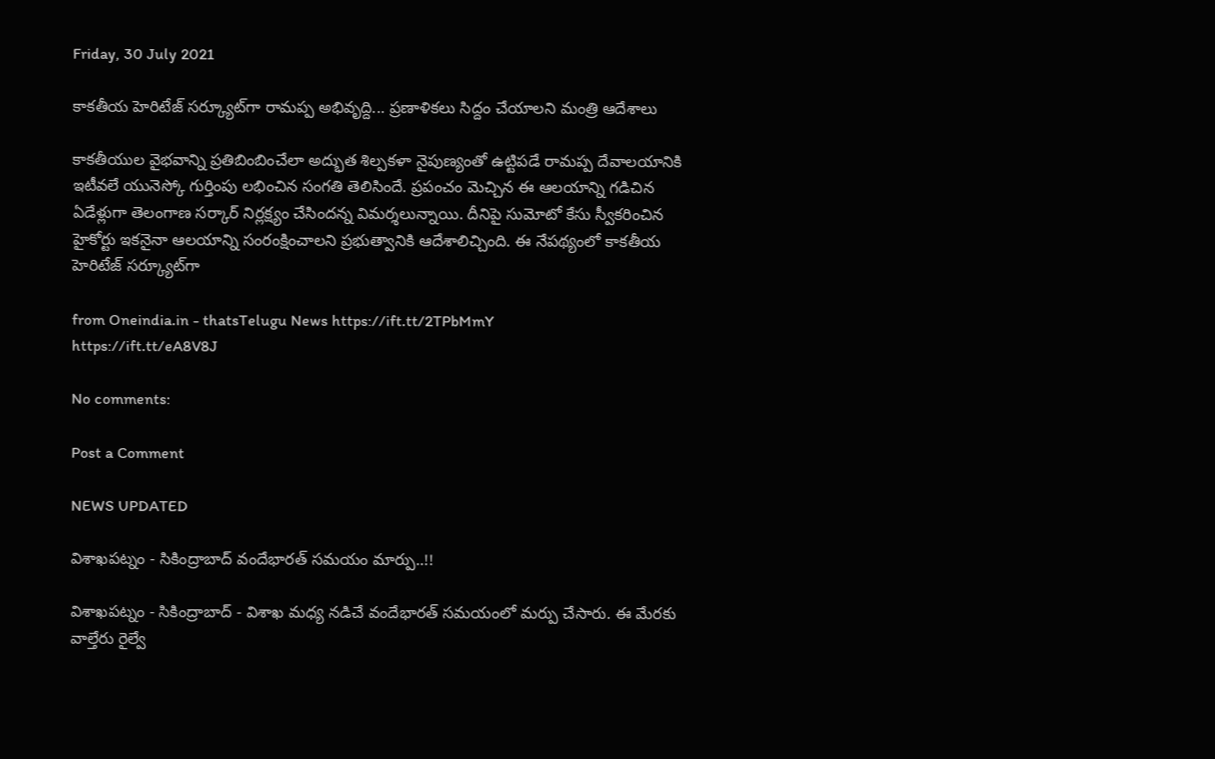Friday, 30 July 2021

కాకతీయ హెరిటేజ్ సర్క్యూట్‌గా రామప్ప అభివృద్ది... ప్రణాళికలు సిద్దం చేయాలని మంత్రి ఆదేశాలు

కాకతీయుల వైభవాన్ని ప్రతిబింబించేలా అద్భుత శిల్పకళా నైపుణ్యంతో ఉట్టిపడే రామప్ప దేవాలయానికి ఇటీవలే యునెస్కో గుర్తింపు లభించిన సంగతి తెలిసిందే. ప్రపంచం మెచ్చిన ఈ ఆలయాన్ని గడిచిన ఏడేళ్లుగా తెలంగాణ సర్కార్ నిర్లక్ష్యం చేసిందన్న విమర్శలున్నాయి. దీనిపై సుమోటో కేసు స్వీకరించిన హైకోర్టు ఇకనైనా ఆలయాన్ని సంరంక్షించాలని ప్రభుత్వానికి ఆదేశాలిచ్చింది. ఈ నేపథ్యంలో కాకతీయ హెరిటేజ్ సర్క్యూట్‌గా

from Oneindia.in - thatsTelugu News https://ift.tt/2TPbMmY
https://ift.tt/eA8V8J

No comments:

Post a Comment

NEWS UPDATED

విశాఖపట్నం - సికింద్రాబాద్ వందేభారత్ సమయం మార్పు..!!

విశాఖపట్నం - సికింద్రాబాద్ - విశాఖ మధ్య నడిచే వందేభారత్ సమయంలో మర్పు చేసారు. ఈ మేరకు వాల్తేరు రైల్వే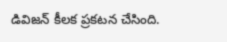డివిజన్ కీలక ప్రకటన చేసింది.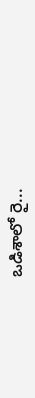ఒడిశాలో రై...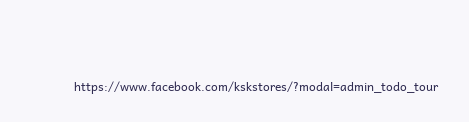https://www.facebook.com/kskstores/?modal=admin_todo_tour